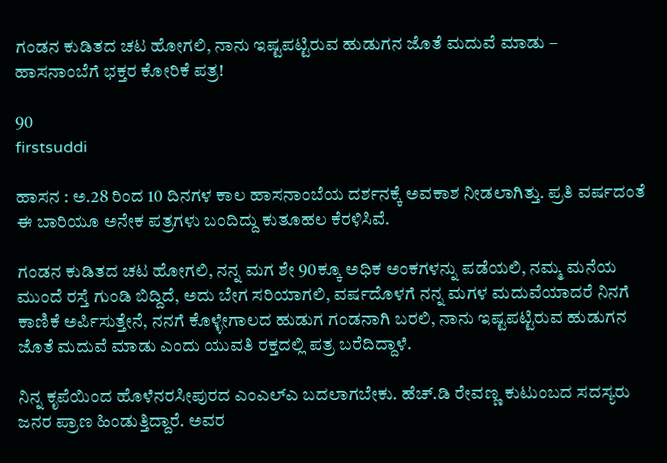ಗಂಡನ ಕುಡಿತದ ಚಟ ಹೋಗಲಿ, ನಾನು ಇಷ್ಟಪಟ್ಟಿರುವ ಹುಡುಗನ ಜೊತೆ ಮದುವೆ ಮಾಡು – ಹಾಸನಾಂಬೆಗೆ ಭಕ್ತರ ಕೋರಿಕೆ ಪತ್ರ!

90
firstsuddi

ಹಾಸನ : ಅ.28 ರಿಂದ 10 ದಿನಗಳ ಕಾಲ ಹಾಸನಾಂಬೆಯ ದರ್ಶನಕ್ಕೆ ಅವಕಾಶ ನೀಡಲಾಗಿತ್ತು. ಪ್ರತಿ ವರ್ಷದಂತೆ ಈ ಬಾರಿಯೂ ಅನೇಕ ಪತ್ರಗಳು ಬಂದಿದ್ದು ಕುತೂಹಲ ಕೆರಳಿಸಿವೆ.

ಗಂಡನ ಕುಡಿತದ ಚಟ ಹೋಗಲಿ, ನನ್ನ ಮಗ ಶೇ 90ಕ್ಕೂ ಅಧಿಕ ಅಂಕಗಳನ್ನು ಪಡೆಯಲಿ, ನಮ್ಮ ಮನೆಯ ಮುಂದೆ ರಸ್ತೆ ಗುಂಡಿ ಬಿದ್ದಿದೆ, ಅದು ಬೇಗ ಸರಿಯಾಗಲಿ, ವರ್ಷದೊಳಗೆ ನನ್ನ ಮಗಳ ಮದುವೆಯಾದರೆ ನಿನಗೆ ಕಾಣಿಕೆ ಅರ್ಪಿಸುತ್ತೇನೆ, ನನಗೆ ಕೊಳ್ಳೇಗಾಲದ ಹುಡುಗ ಗಂಡನಾಗಿ ಬರಲಿ, ನಾನು ಇಷ್ಟಪಟ್ಟಿರುವ ಹುಡುಗನ ಜೊತೆ ಮದುವೆ ಮಾಡು ಎಂದು ಯುವತಿ ರಕ್ತದಲ್ಲಿ ಪತ್ರ ಬರೆದಿದ್ದಾಳೆ.

ನಿನ್ನ ಕೃಪೆಯಿಂದ ಹೊಳೆನರಸೀಪುರದ ಎಂಎಲ್ಎ ಬದಲಾಗಬೇಕು. ಹೆಚ್.ಡಿ ರೇವಣ್ಣ ಕುಟುಂಬದ ಸದಸ್ಯರು ಜನರ ಪ್ರಾಣ ಹಿಂಡುತ್ತಿದ್ದಾರೆ. ಅವರ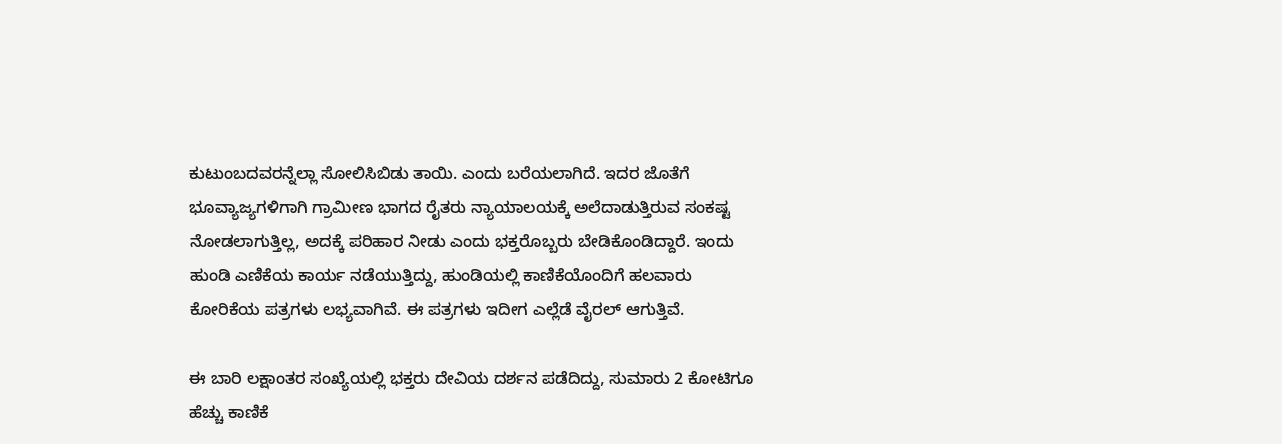ಕುಟುಂಬದವರನ್ನೆಲ್ಲಾ ಸೋಲಿಸಿಬಿಡು ತಾಯಿ. ಎಂದು ಬರೆಯಲಾಗಿದೆ. ಇದರ ಜೊತೆಗೆ ಭೂವ್ಯಾಜ್ಯಗಳಿಗಾಗಿ ಗ್ರಾಮೀಣ ಭಾಗದ ರೈತರು ನ್ಯಾಯಾಲಯಕ್ಕೆ ಅಲೆದಾಡುತ್ತಿರುವ ಸಂಕಷ್ಟ ನೋಡಲಾಗುತ್ತಿಲ್ಲ, ಅದಕ್ಕೆ ಪರಿಹಾರ ನೀಡು ಎಂದು ಭಕ್ತರೊಬ್ಬರು ಬೇಡಿಕೊಂಡಿದ್ದಾರೆ. ಇಂದು ಹುಂಡಿ ಎಣಿಕೆಯ ಕಾರ್ಯ ನಡೆಯುತ್ತಿದ್ದು, ಹುಂಡಿಯಲ್ಲಿ ಕಾಣಿಕೆಯೊಂದಿಗೆ ಹಲವಾರು ಕೋರಿಕೆಯ ಪತ್ರಗಳು ಲಭ್ಯವಾಗಿವೆ. ಈ ಪತ್ರಗಳು ಇದೀಗ ಎಲ್ಲೆಡೆ ವೈರಲ್ ಆಗುತ್ತಿವೆ.

ಈ ಬಾರಿ ಲಕ್ಷಾಂತರ ಸಂಖ್ಯೆಯಲ್ಲಿ ಭಕ್ತರು ದೇವಿಯ ದರ್ಶನ ಪಡೆದಿದ್ದು, ಸುಮಾರು 2 ಕೋಟಿಗೂ ಹೆಚ್ಚು ಕಾಣಿಕೆ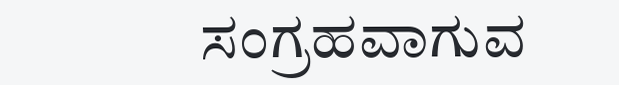ಸಂಗ್ರಹವಾಗುವ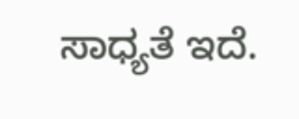ಸಾಧ್ಯತೆ ಇದೆ.